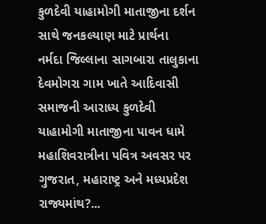કુળદેવી યાહામોગી માતાજીના દર્શન સાથે જનકલ્યાણ માટે પ્રાર્થના
નર્મદા જિલ્લાના સાગબારા તાલુકાના દેવમોગરા ગામ ખાતે આદિવાસી સમાજની આરાધ્ય કુળદેવી યાહામોગી માતાજીના પાવન ધામે મહાશિવરાત્રીના પવિત્ર અવસર પર ગુજરાત, મહારાષ્ટ્ર અને મધ્યપ્રદેશ રાજ્યમાંથ?...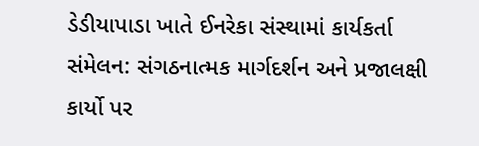ડેડીયાપાડા ખાતે ઈનરેકા સંસ્થામાં કાર્યકર્તા સંમેલન: સંગઠનાત્મક માર્ગદર્શન અને પ્રજાલક્ષી કાર્યો પર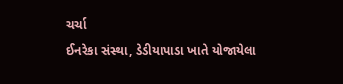ચર્ચા
ઈનરેકા સંસ્થા, ડેડીયાપાડા ખાતે યોજાયેલા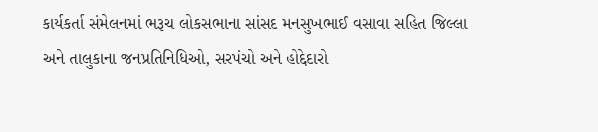કાર્યકર્તા સંમેલનમાં ભરૂચ લોકસભાના સાંસદ મનસુખભાઈ વસાવા સહિત જિલ્લા અને તાલુકાના જનપ્રતિનિધિઓ, સરપંચો અને હોદ્દેદારો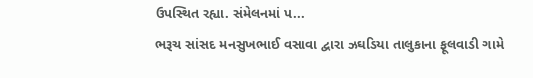ઉપસ્થિત રહ્યા. સંમેલનમાં પ...
ભરૂચ સાંસદ મનસુખભાઈ વસાવા દ્વારા ઝઘડિયા તાલુકાના ફૂલવાડી ગામે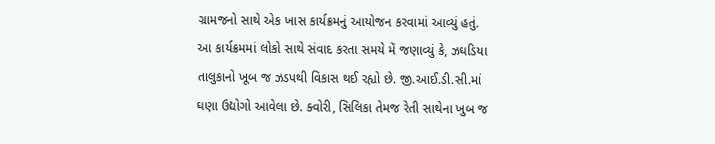ગ્રામજનો સાથે એક ખાસ કાર્યક્રમનું આયોજન કરવામાં આવ્યું હતું.
આ કાર્યક્રમમાં લોકો સાથે સંવાદ કરતા સમયે મેં જણાવ્યું કે, ઝઘડિયા તાલુકાનો ખૂબ જ ઝડપથી વિકાસ થઈ રહ્યો છે. જી.આઈ.ડી.સી.માં ઘણા ઉદ્યોગો આવેલા છે. ક્વોરી, સિલિકા તેમજ રેતી સાથેના ખુબ જ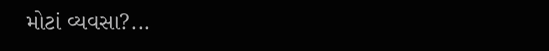મોટાં વ્યવસા?...